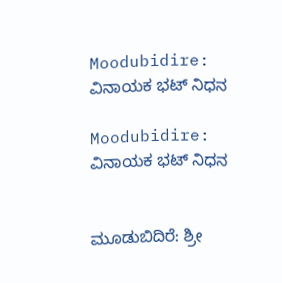Moodubidire: ವಿನಾಯಕ ಭಟ್ ನಿಧನ

Moodubidire: ವಿನಾಯಕ ಭಟ್ ನಿಧನ


ಮೂಡುಬಿದಿರೆ: ಶ್ರೀ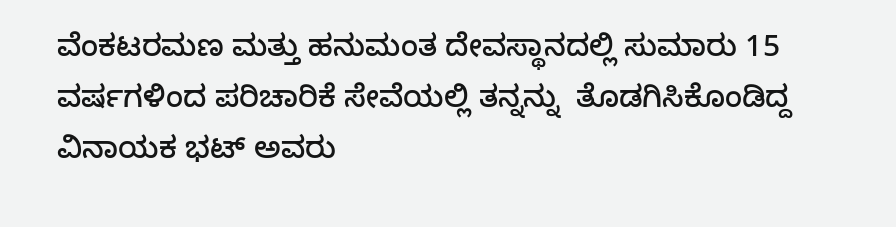ವೆಂಕಟರಮಣ ಮತ್ತು ಹನುಮಂತ ದೇವಸ್ಥಾನದಲ್ಲಿ ಸುಮಾರು 15 ವರ್ಷಗಳಿಂದ ಪರಿಚಾರಿಕೆ ಸೇವೆಯಲ್ಲಿ ತನ್ನನ್ನು  ತೊಡಗಿಸಿಕೊಂಡಿದ್ದ  ವಿನಾಯಕ ಭಟ್ ಅವರು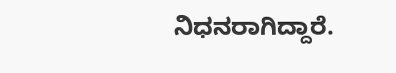ನಿಧನರಾಗಿದ್ದಾರೆ.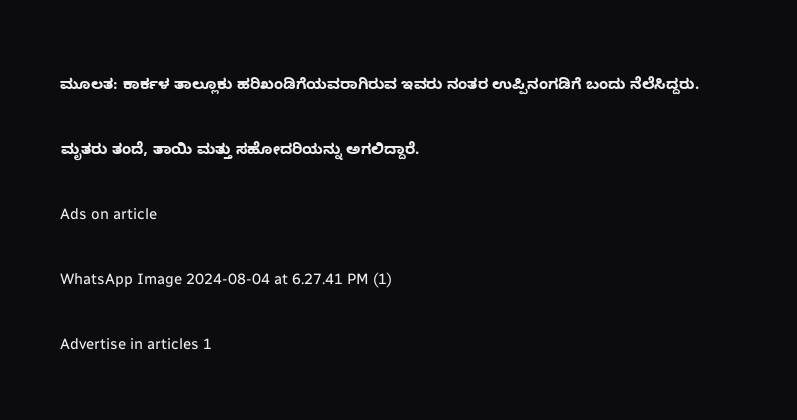ಮೂಲತ: ಕಾರ್ಕಳ ತಾಲ್ಲೂಕು ಹರಿಖಂಡಿಗೆಯವರಾಗಿರುವ ಇವರು ನಂತರ ಉಪ್ಪಿನಂಗಡಿಗೆ ಬಂದು ನೆಲೆಸಿದ್ದರು.

ಮೃತರು ತಂದೆ, ತಾಯಿ ಮತ್ತು ಸಹೋದರಿಯನ್ನು ಅಗಲಿದ್ದಾರೆ.

Ads on article

WhatsApp Image 2024-08-04 at 6.27.41 PM (1)

Advertise in articles 1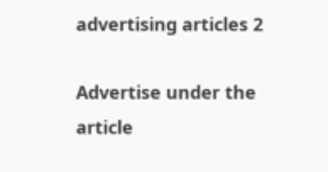advertising articles 2

Advertise under the article